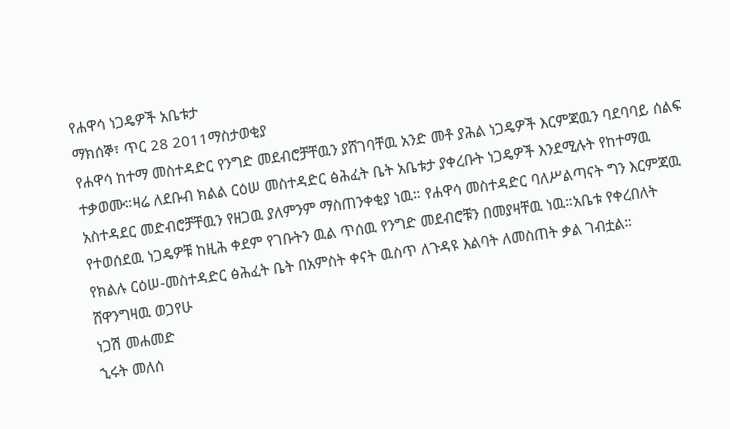የሐዋሳ ነጋዴዎች አቤቱታ
ማክሰኞ፣ ጥር 28 2011ማስታወቂያ
የሐዋሳ ከተማ መስተዳድር የንግድ መደብሮቻቸዉን ያሸገባቸዉ አንድ መቶ ያሕል ነጋዴዎች እርምጃዉን ባደባባይ ሰልፍ ተቃወሙ።ዛሬ ለደቡብ ክልል ርዕሠ መስተዳድር ፅሕፈት ቤት አቤቱታ ያቀረቡት ነጋዴዎች እንደሚሉት የከተማዉ አስተዳደር መድብሮቻቸዉን የዘጋዉ ያለምንም ማስጠንቀቂያ ነዉ። የሐዋሳ መስተዳድር ባለሥልጣናት ግን እርምጃዉ የተወሰደዉ ነጋዴዎቹ ከዚሕ ቀደም የገቡትን ዉል ጥሰዉ የንግድ መደብሮቹን በመያዛቸዉ ነዉ።አቤቱ የቀረበለት የክልሉ ርዕሠ-መስተዳድር ፅሕፈት ቤት በአምስት ቀናት ዉስጥ ለጉዳዩ እልባት ለመስጠት ቃል ገብቷል።
ሸዋንግዛዉ ወጋየሁ
ነጋሽ መሐመድ
ኂሩት መለሰ